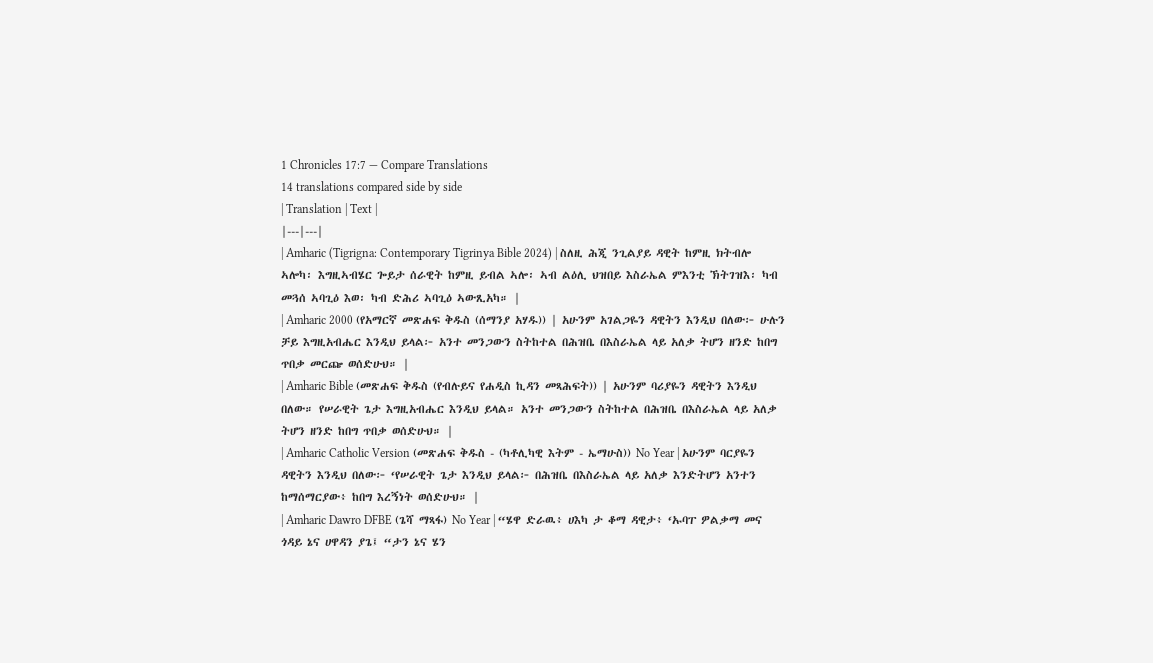1 Chronicles 17:7 — Compare Translations
14 translations compared side by side
| Translation | Text |
|---|---|
| Amharic (Tigrigna: Contemporary Tigrinya Bible 2024) | ስለዚ ሕጂ ንጊልያይ ዳዊት ከምዚ ክትብሎ ኣሎካ፡ እግዚኣብሄር ጐይታ ሰራዊት ከምዚ ይብል ኣሎ፡ ኣብ ልዕሊ ህዝበይ እስራኤል ምእንቲ ኽትገዝእ፡ ካብ መጓሰ ኣባጊዕ እወ፡ ካብ ድሕሪ ኣባጊዕ ኣውጺአካ። |
| Amharic 2000 (የአማርኛ መጽሐፍ ቅዱስ (ሰማንያ አሃዱ)) | አሁንም አገልጋዬን ዳዊትን እንዲህ በለው፦ ሁሉን ቻይ እግዚአብሔር እንዲህ ይላል፦ አንተ መንጋውን ስትከተል በሕዝቤ በእስራኤል ላይ አለቃ ትሆን ዘንድ ከበግ ጥበቃ መርጬ ወሰድሁህ። |
| Amharic Bible (መጽሐፍ ቅዱስ (የብሉይና የሐዲስ ኪዳን መጻሕፍት)) | አሁንም ባሪያዬን ዳዊትን እንዲህ በለው። የሠራዊት ጌታ እግዚአብሔር እንዲህ ይላል። አንተ መንጋውን ስትከተል በሕዝቤ በእስራኤል ላይ አለቃ ትሆን ዘንድ ከበግ ጥበቃ ወሰድሁህ። |
| Amharic Catholic Version (መጽሐፍ ቅዱስ - (ካቶሊካዊ እትም - ኤማሁስ)) No Year | አሁንም ባርያዬን ዳዊትን እንዲህ በለው፦ ‘የሠራዊት ጌታ እንዲህ ይላል፦ በሕዝቤ በእስራኤል ላይ አለቃ እንድትሆን አንተን ከማሰማርያው፥ ከበግ እረኝነት ወሰድሁህ። |
| Amharic Dawro DFBE (ጌሻ ማጻፋ) No Year | “ሄዋ ድራዉ፥ ሀእካ ታ ቆማ ዳዊታ፥ ‘ኡባፐ ዎልቃማ መና ጎዳይ ኔና ሀዋዳን ያጌ፤ “ታን ኔና ሄን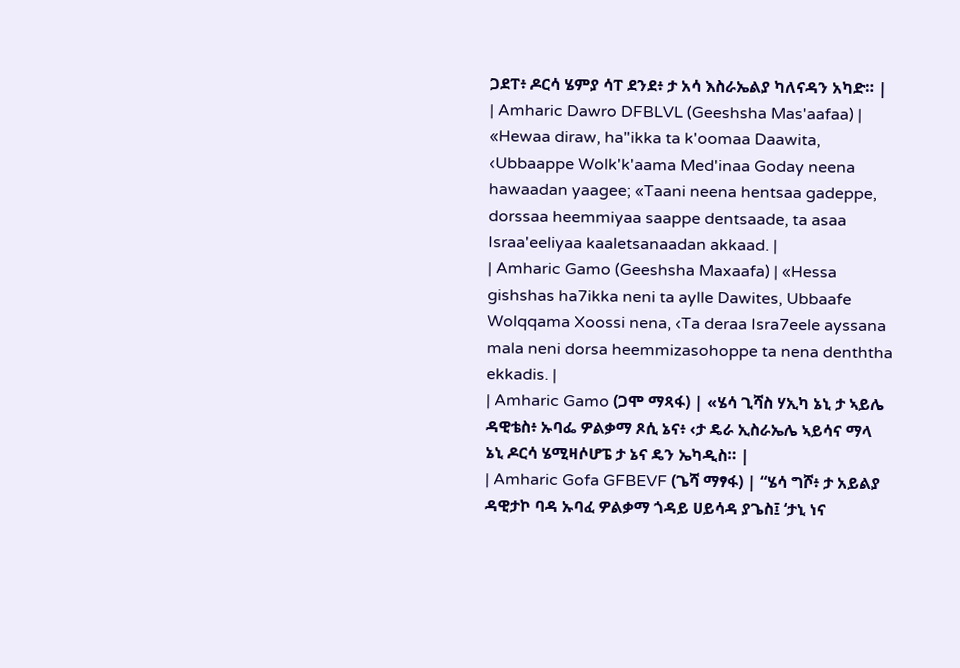ጋደፐ፥ ዶርሳ ሄምያ ሳፐ ደንደ፥ ታ አሳ እስራኤልያ ካለናዳን አካድ። |
| Amharic Dawro DFBLVL (Geeshsha Mas'aafaa) | «Hewaa diraw, ha"ikka ta k'oomaa Daawita, ‹Ubbaappe Wolk'k'aama Med'inaa Goday neena hawaadan yaagee; «Taani neena hentsaa gadeppe, dorssaa heemmiyaa saappe dentsaade, ta asaa Israa'eeliyaa kaaletsanaadan akkaad. |
| Amharic Gamo (Geeshsha Maxaafa) | «Hessa gishshas ha7ikka neni ta aylle Dawites, Ubbaafe Wolqqama Xoossi nena, ‹Ta deraa Isra7eele ayssana mala neni dorsa heemmizasohoppe ta nena denththa ekkadis. |
| Amharic Gamo (ጋሞ ማጻፋ) | «ሄሳ ጊሻስ ሃኢካ ኔኒ ታ ኣይሌ ዳዊቴስ፥ ኡባፌ ዎልቃማ ጾሲ ኔና፥ ‹ታ ዴራ ኢስራኤሌ ኣይሳና ማላ ኔኒ ዶርሳ ሄሚዛሶሆፔ ታ ኔና ዴን ኤካዲስ። |
| Amharic Gofa GFBEVF (ጌሻ ማፃፋ) | “ሄሳ ግሾ፥ ታ አይልያ ዳዊታኮ ባዳ ኡባፈ ዎልቃማ ጎዳይ ሀይሳዳ ያጌስ፤ ‘ታኒ ነና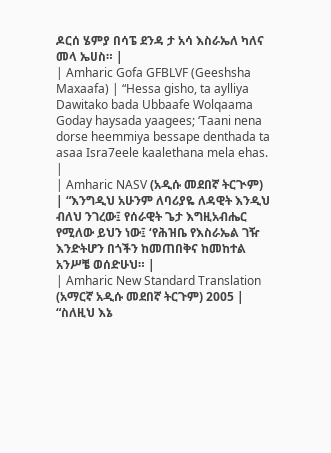ዶርሰ ሄምያ በሳፔ ደንዳ ታ አሳ እስራኤለ ካለና መላ ኤሀስ። |
| Amharic Gofa GFBLVF (Geeshsha Maxaafa) | “Hessa gisho, ta aylliya Dawitako bada Ubbaafe Wolqaama Goday haysada yaagees; ‘Taani nena dorse heemmiya bessape denthada ta asaa Isra7eele kaalethana mela ehas. |
| Amharic NASV (አዲሱ መደበኛ ትርጒም) | “እንግዲህ አሁንም ለባሪያዬ ለዳዊት እንዲህ ብለህ ንገረው፤ የሰራዊት ጌታ እግዚአብሔር የሚለው ይህን ነው፤ ‘የሕዝቤ የእስራኤል ገዥ እንድትሆን በጎችን ከመጠበቅና ከመከተል አንሥቼ ወሰድሁህ። |
| Amharic New Standard Translation (አማርኛ አዲሱ መደበኛ ትርጉም) 2005 | “ስለዚህ እኔ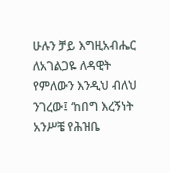ሁሉን ቻይ እግዚአብሔር ለአገልጋዬ ለዳዊት የምለውን እንዲህ ብለህ ንገረው፤ ‘ከበግ እረኝነት አንሥቼ የሕዝቤ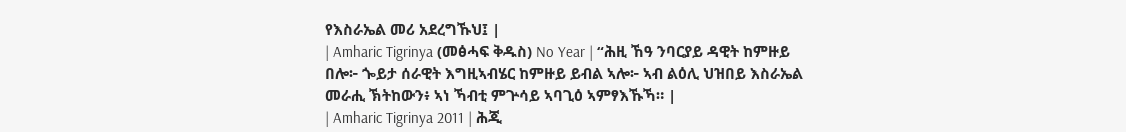የእስራኤል መሪ አደረግኹህ፤ |
| Amharic Tigrinya (መፅሓፍ ቅዱስ) No Year | “ሕዚ ኸዓ ንባርያይ ዳዊት ከምዙይ በሎ፦ ጐይታ ሰራዊት እግዚኣብሄር ከምዙይ ይብል ኣሎ፦ ኣብ ልዕሊ ህዝበይ እስራኤል መራሒ ኽትከውን፥ ኣነ ኻብቲ ምጕሳይ ኣባጊዕ ኣምፃእኹኻ። |
| Amharic Tigrinya 2011 | ሕጂ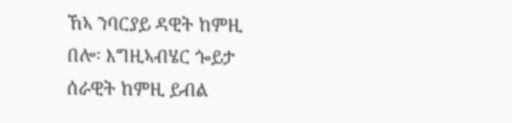ኸኣ ንባርያይ ዳዊት ከምዚ በሎ፡ እግዚኣብሄር ጐይታ ሰራዊት ከምዚ ይብል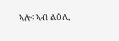ኣሎ፡ ኣብ ልዕሊ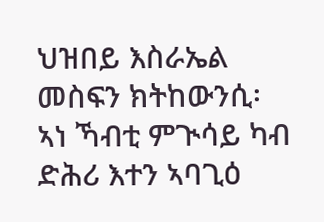ህዝበይ እስራኤል መስፍን ክትከውንሲ፡ ኣነ ኻብቲ ምጒሳይ ካብ ድሕሪ እተን ኣባጊዕ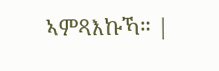ኣምጻእኩኻ። |